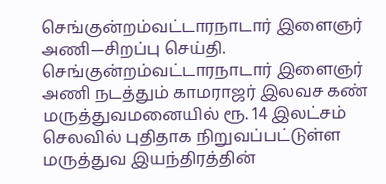செங்குன்றம்வட்டாரநாடார் இளைஞர் அணி—சிறப்பு செய்தி.
செங்குன்றம்வட்டாரநாடார் இளைஞர் அணி நடத்தும் காமராஜர் இலவச கண் மருத்துவமனையில் ரூ. 14 இலட்சம் செலவில் புதிதாக நிறுவப்பட்டுள்ள மருத்துவ இயந்திரத்தின்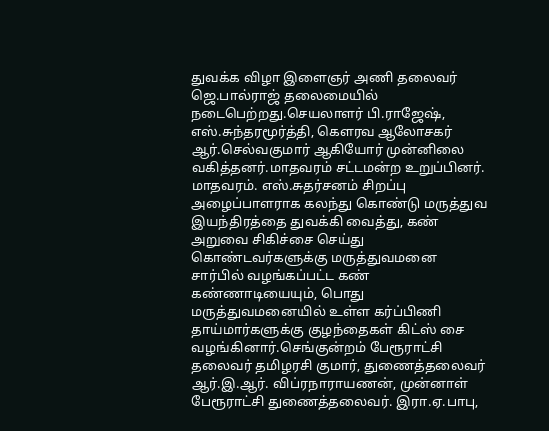துவக்க விழா இளைஞர் அணி தலைவர் ஜெ.பால்ராஜ் தலைமையில் நடைபெற்றது.செயலாளர் பி.ராஜேஷ், எஸ்.சுந்தரமூர்த்தி, கௌரவ ஆலோசகர் ஆர்.செல்வகுமார் ஆகியோர் முன்னிலை வகித்தனர்.மாதவரம் சட்டமன்ற உறுப்பினர். மாதவரம். எஸ்.சுதர்சனம் சிறப்பு அழைப்பாளராக கலந்து கொண்டு மருத்துவ இயந்திரத்தை துவக்கி வைத்து, கண் அறுவை சிகிச்சை செய்து கொண்டவர்களுக்கு மருத்துவமனை சார்பில் வழங்கப்பட்ட கண் கண்ணாடியையும், பொது மருத்துவமனையில் உள்ள கர்ப்பிணி தாய்மார்களுக்கு குழந்தைகள் கிட்ஸ் சை வழங்கினார்.செங்குன்றம் பேரூராட்சி தலைவர் தமிழரசி குமார், துணைத்தலைவர் ஆர்.இ.ஆர். விப்ரநாராயணன், முன்னாள் பேரூராட்சி துணைத்தலைவர். இரா.ஏ.பாபு,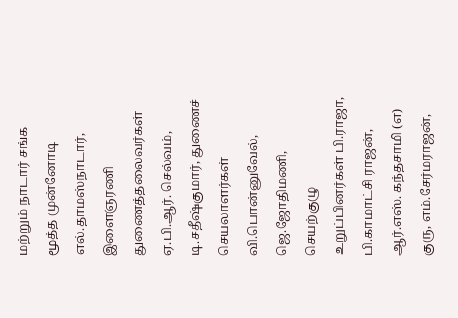மற்றும் நாடார் சங்க மூத்த முன்னோடி எல்.தாமஸ்நாடார், இளைஞரணி துணைத்தலைவர்கள் ஏ.பி.ஆர். செல்வம், டி.சதீஷ்குமார், துணைச் செயலாளர்கள் வி.பொன்னுவேல், ஜெ.ஜோதிமணி, செயற்குழு உறுப்பினர்கள் பி.ராஜா, பி.காமாட்சி ராஜன், ஆர்.எஸ். கந்தசாமி (எ) குரு, எம்.சேர்மராஜன்,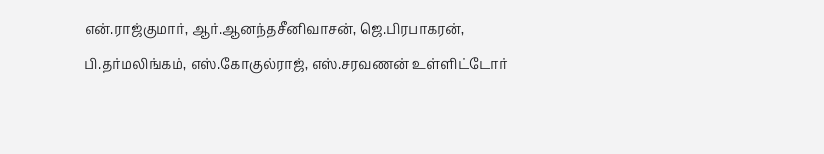என்.ராஜ்குமார், ஆர்.ஆனந்தசீனிவாசன், ஜெ.பிரபாகரன், பி.தர்மலிங்கம், எஸ்.கோகுல்ராஜ், எஸ்.சரவணன் உள்ளிட்டோர்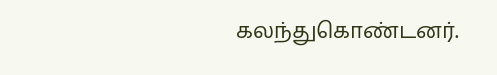கலந்துகொண்டனர்.